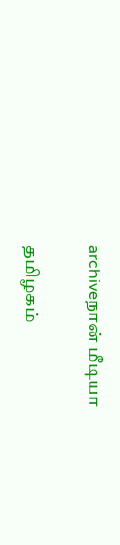archiveநான் மீடியா

தமிழகம்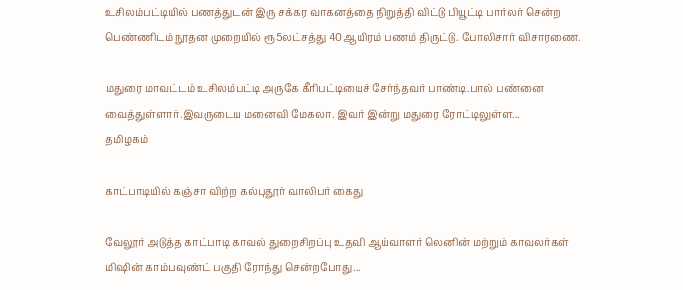உசிலம்பட்டியில் பணத்துடன் இரு சக்கர வாகனத்தை நிறுத்தி விட்டு பியூட்டி பார்லர் சென்ற பெண்ணிடம் நூதன முறையில் ரூ5லட்சத்து 40ஆயிரம் பணம் திருட்டு. போலிசார் விசாரணை.

மதுரை மாவட்டம் உசிலம்பட்டி அருகே கீரிபட்டியைச் சேர்ந்தவர் பாண்டி.பால் பண்னை வைத்துள்ளார்.இவருடைய மனைவி மேகலா. இவர் இன்று மதுரை ரோட்டிலுள்ள...
தமிழகம்

காட்பாடியில் கஞ்சா விற்ற கல்புதூர் வாலிபர் கைது

வேலூர் அடுத்த காட்பாடி காவல் துறைசிறப்பு உதவி ஆய்வாளர் லெனின் மற்றும் காவலர்கள் மிஷின் காம்பவுண்ட் பகுதி ரோந்து சென்றபோது...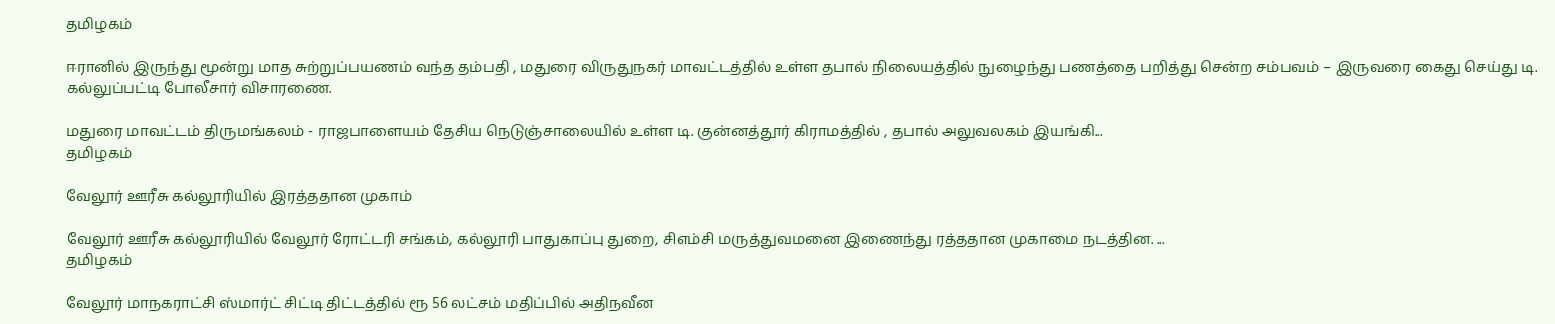தமிழகம்

ஈரானில் இருந்து மூன்று மாத சுற்றுப்பயணம் வந்த தம்பதி , மதுரை விருதுநகர் மாவட்டத்தில் உள்ள தபால் நிலையத்தில் நுழைந்து பணத்தை பறித்து சென்ற சம்பவம் – இருவரை கைது செய்து டி. கல்லுப்பட்டி போலீசார் விசாரணை.

மதுரை மாவட்டம் திருமங்கலம் - ராஜபாளையம் தேசிய நெடுஞ்சாலையில் உள்ள டி. குன்னத்தூர் கிராமத்தில் , தபால் அலுவலகம் இயங்கி...
தமிழகம்

வேலூர் ஊரீசு கல்லூரியில் இரத்ததான முகாம்

வேலூர் ஊரீசு கல்லூரியில் வேலூர் ரோட்டரி சங்கம், கல்லூரி பாதுகாப்பு துறை, சிஎம்சி மருத்துவமனை இணைந்து ரத்ததான முகாமை நடத்தின. ...
தமிழகம்

வேலூர் மாநகராட்சி ஸ்மார்ட் சிட்டி திட்டத்தில் ரூ 56 லட்சம் மதிப்பில் அதிநவீன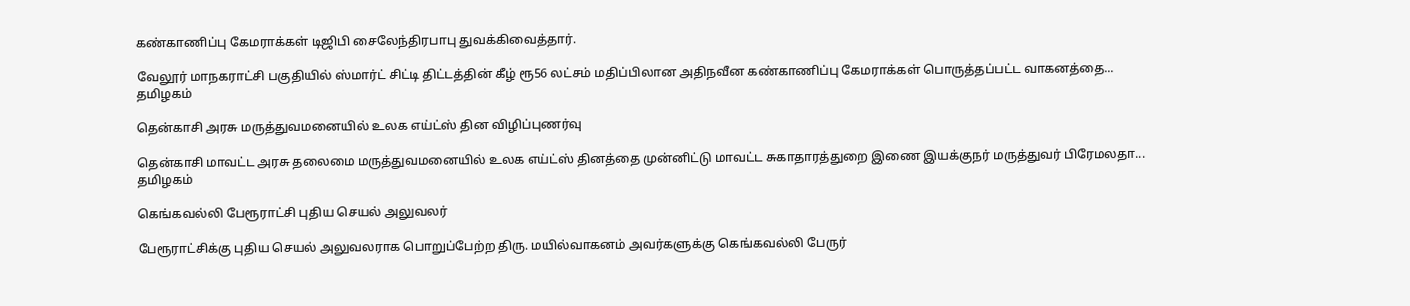கண்காணிப்பு கேமராக்கள் டிஜிபி சைலேந்திரபாபு துவக்கிவைத்தார்.

வேலூர் மாநகராட்சி பகுதியில் ஸ்மார்ட் சிட்டி திட்டத்தின் கீழ் ரூ56 லட்சம் மதிப்பிலான அதிநவீன கண்காணிப்பு கேமராக்கள் பொருத்தப்பட்ட வாகனத்தை...
தமிழகம்

தென்காசி அரசு மருத்துவமனையில் உலக எய்ட்ஸ் தின விழிப்புணர்வு

தென்காசி மாவட்ட அரசு தலைமை மருத்துவமனையில் உலக எய்ட்ஸ் தினத்தை முன்னிட்டு மாவட்ட சுகாதாரத்துறை இணை இயக்குநர் மருத்துவர் பிரேமலதா...
தமிழகம்

கெங்கவல்லி பேரூராட்சி புதிய செயல் அலுவலர்

பேரூராட்சிக்கு புதிய செயல் அலுவலராக பொறுப்பேற்ற திரு. மயில்வாகனம் அவர்களுக்கு கெங்கவல்லி பேருர்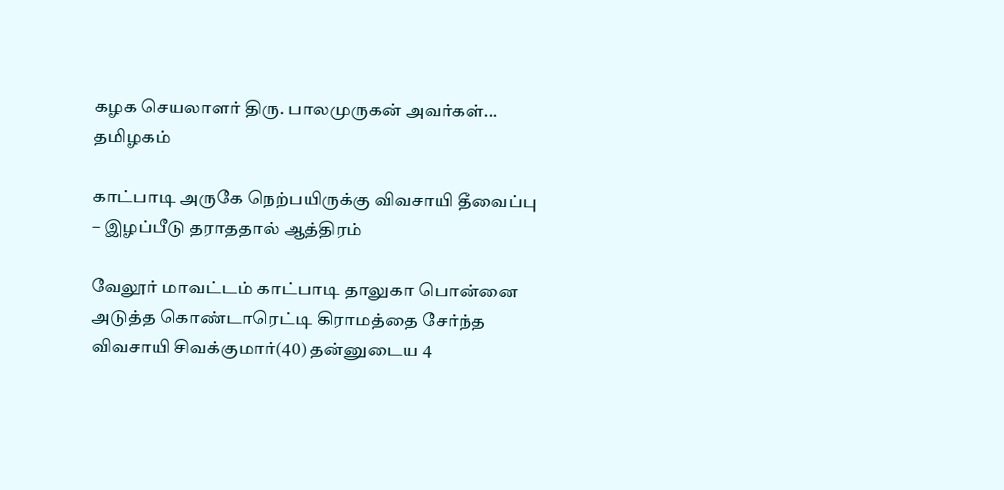கழக செயலாளர் திரு. பாலமுருகன் அவர்கள்...
தமிழகம்

காட்பாடி அருகே நெற்பயிருக்கு விவசாயி தீவைப்பு – இழப்பீடு தராததால் ஆத்திரம்

வேலூர் மாவட்டம் காட்பாடி தாலுகா பொன்னை அடுத்த கொண்டாரெட்டி கிராமத்தை சேர்ந்த விவசாயி சிவக்குமார்(40) தன்னுடைய 4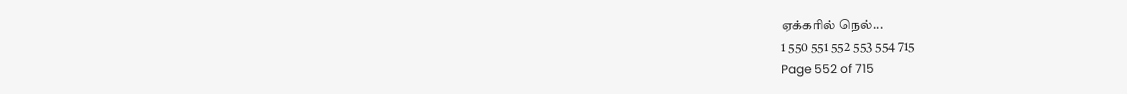ஏக்கரில் நெல்...
1 550 551 552 553 554 715
Page 552 of 715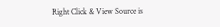Right Click & View Source is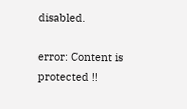disabled.

error: Content is protected !!